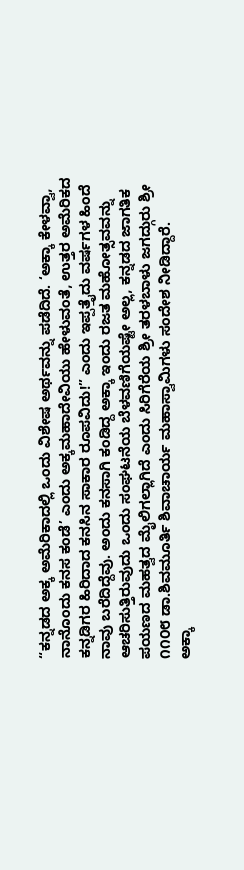“ಕನ್ನಡದ ಅಕ್ಕ ಅಮೆರಿಕಾದಲ್ಲಿ ಒಂದು ವಿಶೇಷ ಅರ್ಥವನ್ನು ಪಡೆದಿದೆ. ‘ಅಕ್ಕಾ ಕೇಳವ್ವಾ, ನಾನೊಂದು ಕನಸ ಕಂಡೆ’ ಎಂದು ಅಕ್ಕಮಹಾದೇವಿಯು ಹೇಳುವಂತೆ, ಉತ್ತರ ಅಮೆರಿಕದ ಕನ್ನಡಿಗರ ಹಿರಿದಾದ ಕನಸಿನ ಸಾಕಾರ ರೂಪವಿದು!” ಎಂದು ಇಪ್ಪತ್ತೈದು ವರ್ಷಗಳ ಹಿಂದೆ ನಾವು ಬರೆದಿದ್ದೆವು. ಅಂದು ಕನಸಾಗಿ ಕಂಡಿದ್ದ ಅಕ್ಕಾ ಇಂದು ರಜತ ಮಹೋತ್ಸವವನ್ನು ಆಚರಿಸುತ್ತಿರುವುದು ಒಂದು ಸಂಘಟನೆಯ ಬೆಳವಣಿಗೆಯಷ್ಟೇ ಅಲ್ಲ, ಕನ್ನಡದ ಜಾಗತಿಕ ಪಯಣದ ಮಹತ್ವದ ಮೈಲಿಗಲ್ಲಾಗಿದೆ ಎಂದು ಸಿರಿಗೆರೆಯ ಶ್ರೀ ತರಳಬಾಳು ಜಗದ್ಗುರು ಶ್ರೀ ೧೧೦೮ ಡಾ.ಶಿವಮೂರ್ತಿ ಶಿವಾಚಾರ್ಯ ಮಹಾಸ್ವಾಮಿಗಳು ಸಂದೇಶ ನೀಡಿದ್ದಾರೆ.
ಅಕ್ಕಾ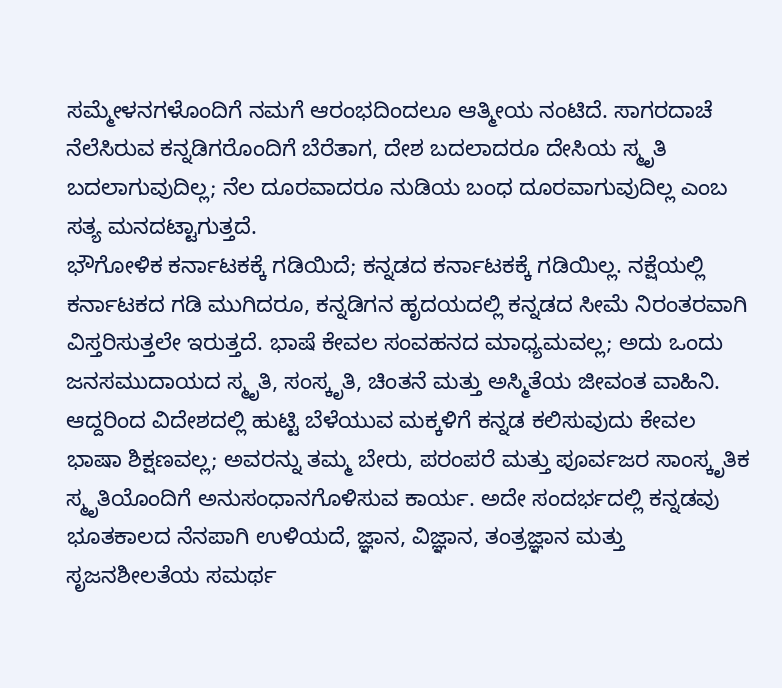ಸಮ್ಮೇಳನಗಳೊಂದಿಗೆ ನಮಗೆ ಆರಂಭದಿಂದಲೂ ಆತ್ಮೀಯ ನಂಟಿದೆ. ಸಾಗರದಾಚೆ ನೆಲೆಸಿರುವ ಕನ್ನಡಿಗರೊಂದಿಗೆ ಬೆರೆತಾಗ, ದೇಶ ಬದಲಾದರೂ ದೇಸಿಯ ಸ್ಮೃತಿ ಬದಲಾಗುವುದಿಲ್ಲ; ನೆಲ ದೂರವಾದರೂ ನುಡಿಯ ಬಂಧ ದೂರವಾಗುವುದಿಲ್ಲ ಎಂಬ ಸತ್ಯ ಮನದಟ್ಟಾಗುತ್ತದೆ.
ಭೌಗೋಳಿಕ ಕರ್ನಾಟಕಕ್ಕೆ ಗಡಿಯಿದೆ; ಕನ್ನಡದ ಕರ್ನಾಟಕಕ್ಕೆ ಗಡಿಯಿಲ್ಲ. ನಕ್ಷೆಯಲ್ಲಿ ಕರ್ನಾಟಕದ ಗಡಿ ಮುಗಿದರೂ, ಕನ್ನಡಿಗನ ಹೃದಯದಲ್ಲಿ ಕನ್ನಡದ ಸೀಮೆ ನಿರಂತರವಾಗಿ ವಿಸ್ತರಿಸುತ್ತಲೇ ಇರುತ್ತದೆ. ಭಾಷೆ ಕೇವಲ ಸಂವಹನದ ಮಾಧ್ಯಮವಲ್ಲ; ಅದು ಒಂದು ಜನಸಮುದಾಯದ ಸ್ಮೃತಿ, ಸಂಸ್ಕೃತಿ, ಚಿಂತನೆ ಮತ್ತು ಅಸ್ಮಿತೆಯ ಜೀವಂತ ವಾಹಿನಿ.
ಆದ್ದರಿಂದ ವಿದೇಶದಲ್ಲಿ ಹುಟ್ಟಿ ಬೆಳೆಯುವ ಮಕ್ಕಳಿಗೆ ಕನ್ನಡ ಕಲಿಸುವುದು ಕೇವಲ ಭಾಷಾ ಶಿಕ್ಷಣವಲ್ಲ; ಅವರನ್ನು ತಮ್ಮ ಬೇರು, ಪರಂಪರೆ ಮತ್ತು ಪೂರ್ವಜರ ಸಾಂಸ್ಕೃತಿಕ ಸ್ಮೃತಿಯೊಂದಿಗೆ ಅನುಸಂಧಾನಗೊಳಿಸುವ ಕಾರ್ಯ. ಅದೇ ಸಂದರ್ಭದಲ್ಲಿ ಕನ್ನಡವು ಭೂತಕಾಲದ ನೆನಪಾಗಿ ಉಳಿಯದೆ, ಜ್ಞಾನ, ವಿಜ್ಞಾನ, ತಂತ್ರಜ್ಞಾನ ಮತ್ತು ಸೃಜನಶೀಲತೆಯ ಸಮರ್ಥ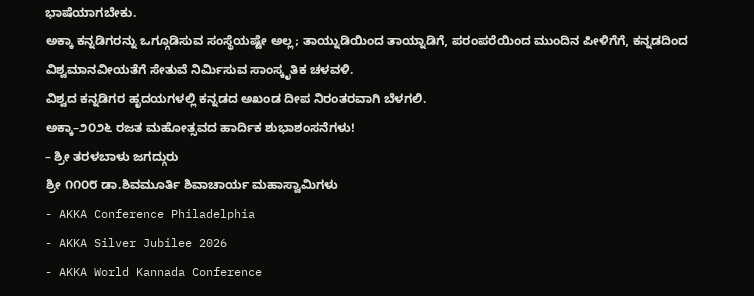ಭಾಷೆಯಾಗಬೇಕು.
ಅಕ್ಕಾ ಕನ್ನಡಿಗರನ್ನು ಒಗ್ಗೂಡಿಸುವ ಸಂಸ್ಥೆಯಷ್ಟೇ ಅಲ್ಲ; ತಾಯ್ನುಡಿಯಿಂದ ತಾಯ್ನಾಡಿಗೆ, ಪರಂಪರೆಯಿಂದ ಮುಂದಿನ ಪೀಳಿಗೆಗೆ, ಕನ್ನಡದಿಂದ ವಿಶ್ವಮಾನವೀಯತೆಗೆ ಸೇತುವೆ ನಿರ್ಮಿಸುವ ಸಾಂಸ್ಕೃತಿಕ ಚಳವಳಿ.
ವಿಶ್ವದ ಕನ್ನಡಿಗರ ಹೃದಯಗಳಲ್ಲಿ ಕನ್ನಡದ ಅಖಂಡ ದೀಪ ನಿರಂತರವಾಗಿ ಬೆಳಗಲಿ.
ಅಕ್ಕಾ–೨೦೨೬ ರಜತ ಮಹೋತ್ಸವದ ಹಾರ್ದಿಕ ಶುಭಾಶಂಸನೆಗಳು!
– ಶ್ರೀ ತರಳಬಾಳು ಜಗದ್ಗುರು
ಶ್ರೀ ೧೧೦೮ ಡಾ.ಶಿವಮೂರ್ತಿ ಶಿವಾಚಾರ್ಯ ಮಹಾಸ್ವಾಮಿಗಳು
- AKKA Conference Philadelphia
- AKKA Silver Jubilee 2026
- AKKA World Kannada Conference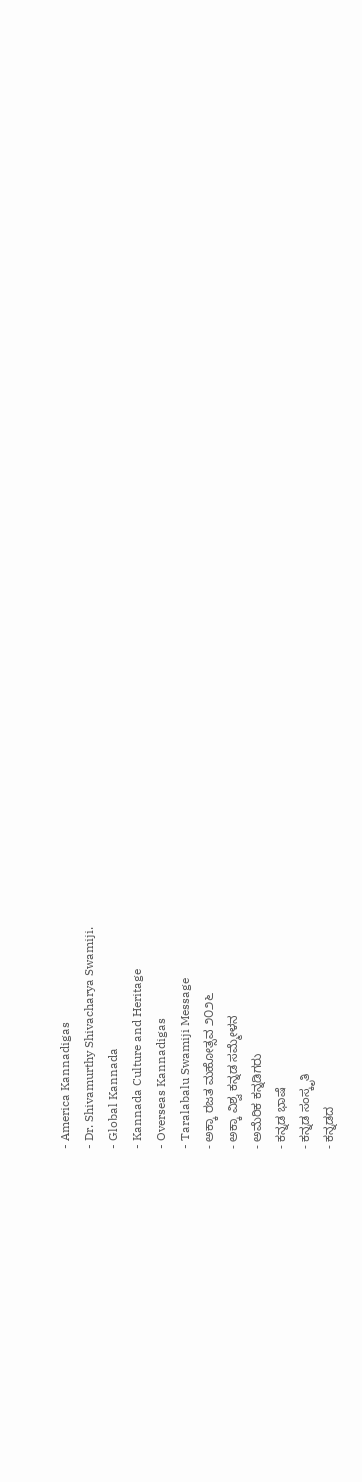- America Kannadigas
- Dr. Shivamurthy Shivacharya Swamiji.
- Global Kannada
- Kannada Culture and Heritage
- Overseas Kannadigas
- Taralabalu Swamiji Message
- ಅಕ್ಕಾ ರಜತ ಮಹೋತ್ಸವ ೨೦೨೬
- ಅಕ್ಕಾ ವಿಶ್ವ ಕನ್ನಡ ಸಮ್ಮೇಳನ
- ಅಮೆರಿಕ ಕನ್ನಡಿಗರು
- ಕನ್ನಡ ಭಾಷೆ
- ಕನ್ನಡ ಸಂಸ್ಕೃತಿ
- ಕನ್ನಡದ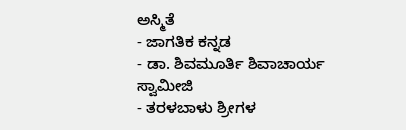ಅಸ್ಮಿತೆ
- ಜಾಗತಿಕ ಕನ್ನಡ
- ಡಾ. ಶಿವಮೂರ್ತಿ ಶಿವಾಚಾರ್ಯ ಸ್ವಾಮೀಜಿ
- ತರಳಬಾಳು ಶ್ರೀಗಳ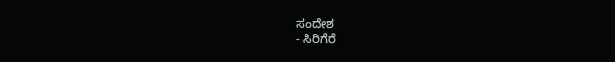ಸಂದೇಶ
- ಸಿರಿಗೆರೆ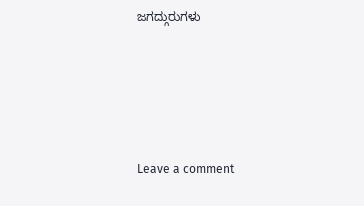ಜಗದ್ಗುರುಗಳು





Leave a comment